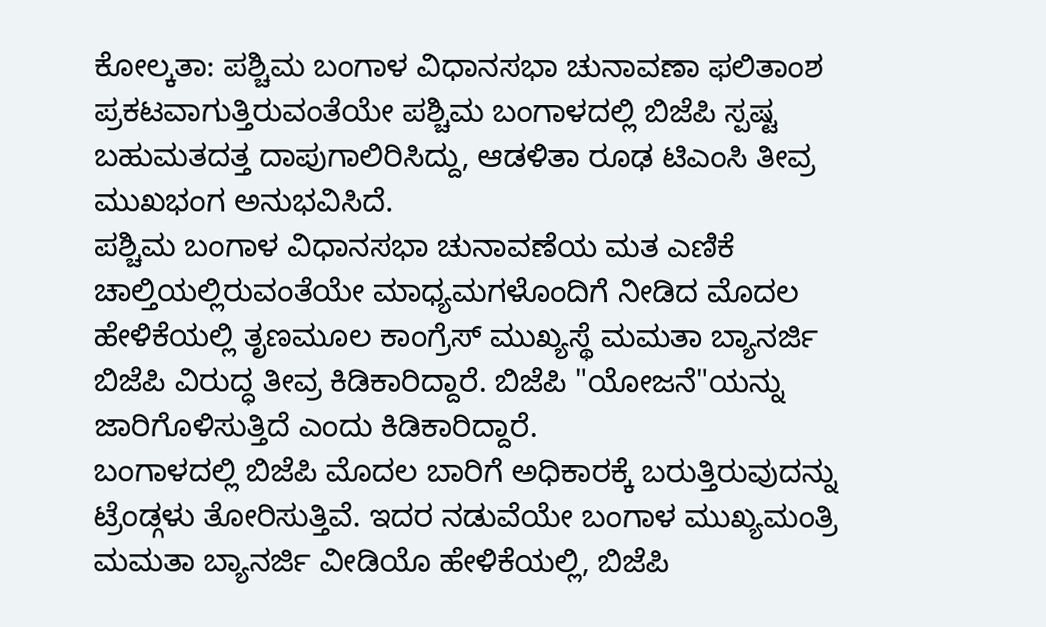ಕೋಲ್ಕತಾ: ಪಶ್ಚಿಮ ಬಂಗಾಳ ವಿಧಾನಸಭಾ ಚುನಾವಣಾ ಫಲಿತಾಂಶ ಪ್ರಕಟವಾಗುತ್ತಿರುವಂತೆಯೇ ಪಶ್ಚಿಮ ಬಂಗಾಳದಲ್ಲಿ ಬಿಜೆಪಿ ಸ್ಪಷ್ಟ ಬಹುಮತದತ್ತ ದಾಪುಗಾಲಿರಿಸಿದ್ದು, ಆಡಳಿತಾ ರೂಢ ಟಿಎಂಸಿ ತೀವ್ರ ಮುಖಭಂಗ ಅನುಭವಿಸಿದೆ.
ಪಶ್ಚಿಮ ಬಂಗಾಳ ವಿಧಾನಸಭಾ ಚುನಾವಣೆಯ ಮತ ಎಣಿಕೆ ಚಾಲ್ತಿಯಲ್ಲಿರುವಂತೆಯೇ ಮಾಧ್ಯಮಗಳೊಂದಿಗೆ ನೀಡಿದ ಮೊದಲ ಹೇಳಿಕೆಯಲ್ಲಿ ತೃಣಮೂಲ ಕಾಂಗ್ರೆಸ್ ಮುಖ್ಯಸ್ಥೆ ಮಮತಾ ಬ್ಯಾನರ್ಜಿ ಬಿಜೆಪಿ ವಿರುದ್ಧ ತೀವ್ರ ಕಿಡಿಕಾರಿದ್ದಾರೆ. ಬಿಜೆಪಿ "ಯೋಜನೆ"ಯನ್ನು ಜಾರಿಗೊಳಿಸುತ್ತಿದೆ ಎಂದು ಕಿಡಿಕಾರಿದ್ದಾರೆ.
ಬಂಗಾಳದಲ್ಲಿ ಬಿಜೆಪಿ ಮೊದಲ ಬಾರಿಗೆ ಅಧಿಕಾರಕ್ಕೆ ಬರುತ್ತಿರುವುದನ್ನು ಟ್ರೆಂಡ್ಗಳು ತೋರಿಸುತ್ತಿವೆ. ಇದರ ನಡುವೆಯೇ ಬಂಗಾಳ ಮುಖ್ಯಮಂತ್ರಿ ಮಮತಾ ಬ್ಯಾನರ್ಜಿ ವೀಡಿಯೊ ಹೇಳಿಕೆಯಲ್ಲಿ, ಬಿಜೆಪಿ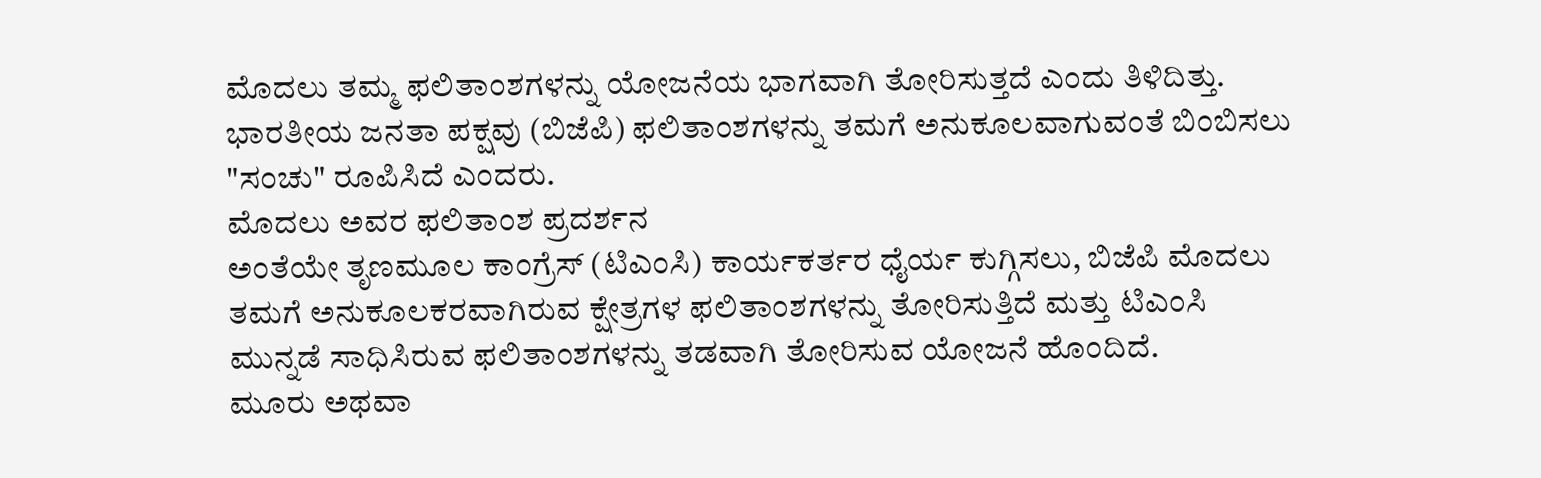ಮೊದಲು ತಮ್ಮ ಫಲಿತಾಂಶಗಳನ್ನು ಯೋಜನೆಯ ಭಾಗವಾಗಿ ತೋರಿಸುತ್ತದೆ ಎಂದು ತಿಳಿದಿತ್ತು. ಭಾರತೀಯ ಜನತಾ ಪಕ್ಷವು (ಬಿಜೆಪಿ) ಫಲಿತಾಂಶಗಳನ್ನು ತಮಗೆ ಅನುಕೂಲವಾಗುವಂತೆ ಬಿಂಬಿಸಲು "ಸಂಚು" ರೂಪಿಸಿದೆ ಎಂದರು.
ಮೊದಲು ಅವರ ಫಲಿತಾಂಶ ಪ್ರದರ್ಶನ
ಅಂತೆಯೇ ತೃಣಮೂಲ ಕಾಂಗ್ರೆಸ್ (ಟಿಎಂಸಿ) ಕಾರ್ಯಕರ್ತರ ಧೈರ್ಯ ಕುಗ್ಗಿಸಲು, ಬಿಜೆಪಿ ಮೊದಲು ತಮಗೆ ಅನುಕೂಲಕರವಾಗಿರುವ ಕ್ಷೇತ್ರಗಳ ಫಲಿತಾಂಶಗಳನ್ನು ತೋರಿಸುತ್ತಿದೆ ಮತ್ತು ಟಿಎಂಸಿ ಮುನ್ನಡೆ ಸಾಧಿಸಿರುವ ಫಲಿತಾಂಶಗಳನ್ನು ತಡವಾಗಿ ತೋರಿಸುವ ಯೋಜನೆ ಹೊಂದಿದೆ.
ಮೂರು ಅಥವಾ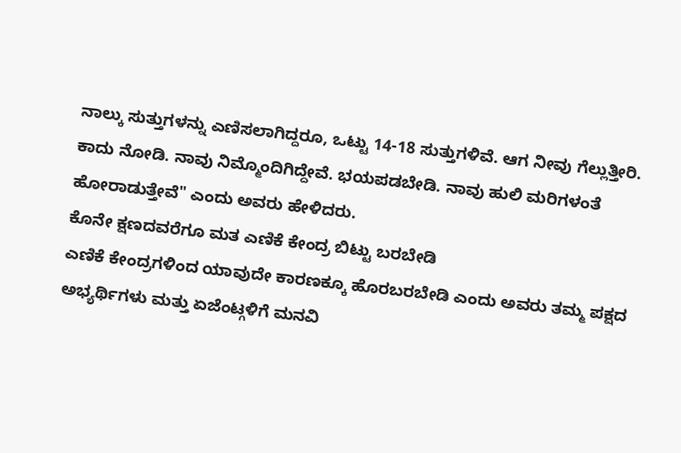ನಾಲ್ಕು ಸುತ್ತುಗಳನ್ನು ಎಣಿಸಲಾಗಿದ್ದರೂ, ಒಟ್ಟು 14-18 ಸುತ್ತುಗಳಿವೆ. ಆಗ ನೀವು ಗೆಲ್ಲುತ್ತೀರಿ. ಕಾದು ನೋಡಿ. ನಾವು ನಿಮ್ಮೊಂದಿಗಿದ್ದೇವೆ. ಭಯಪಡಬೇಡಿ. ನಾವು ಹುಲಿ ಮರಿಗಳಂತೆ ಹೋರಾಡುತ್ತೇವೆ" ಎಂದು ಅವರು ಹೇಳಿದರು.
ಕೊನೇ ಕ್ಷಣದವರೆಗೂ ಮತ ಎಣಿಕೆ ಕೇಂದ್ರ ಬಿಟ್ಟು ಬರಬೇಡಿ
ಎಣಿಕೆ ಕೇಂದ್ರಗಳಿಂದ ಯಾವುದೇ ಕಾರಣಕ್ಕೂ ಹೊರಬರಬೇಡಿ ಎಂದು ಅವರು ತಮ್ಮ ಪಕ್ಷದ ಅಭ್ಯರ್ಥಿಗಳು ಮತ್ತು ಏಜೆಂಟ್ಗಳಿಗೆ ಮನವಿ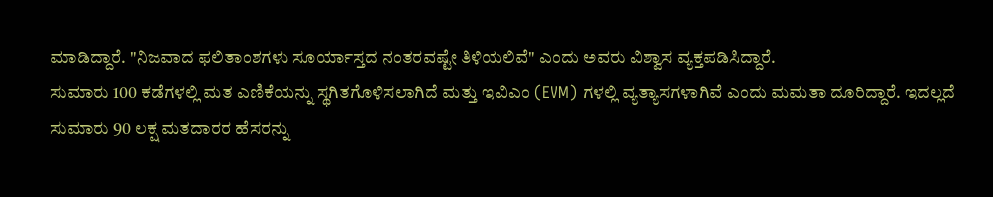ಮಾಡಿದ್ದಾರೆ. "ನಿಜವಾದ ಫಲಿತಾಂಶಗಳು ಸೂರ್ಯಾಸ್ತದ ನಂತರವಷ್ಟೇ ತಿಳಿಯಲಿವೆ" ಎಂದು ಅವರು ವಿಶ್ವಾಸ ವ್ಯಕ್ತಪಡಿಸಿದ್ದಾರೆ.
ಸುಮಾರು 100 ಕಡೆಗಳಲ್ಲಿ ಮತ ಎಣಿಕೆಯನ್ನು ಸ್ಥಗಿತಗೊಳಿಸಲಾಗಿದೆ ಮತ್ತು ಇವಿಎಂ (EVM) ಗಳಲ್ಲಿ ವ್ಯತ್ಯಾಸಗಳಾಗಿವೆ ಎಂದು ಮಮತಾ ದೂರಿದ್ದಾರೆ. ಇದಲ್ಲದೆ ಸುಮಾರು 90 ಲಕ್ಷ ಮತದಾರರ ಹೆಸರನ್ನು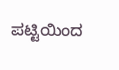ಪಟ್ಟಿಯಿಂದ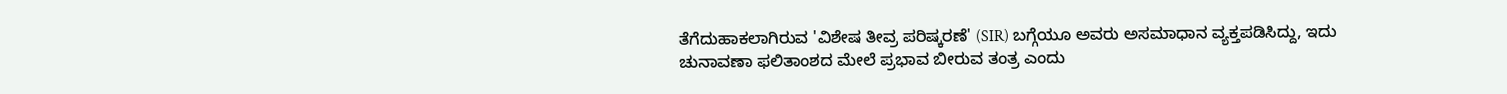ತೆಗೆದುಹಾಕಲಾಗಿರುವ 'ವಿಶೇಷ ತೀವ್ರ ಪರಿಷ್ಕರಣೆ' (SIR) ಬಗ್ಗೆಯೂ ಅವರು ಅಸಮಾಧಾನ ವ್ಯಕ್ತಪಡಿಸಿದ್ದು, ಇದು ಚುನಾವಣಾ ಫಲಿತಾಂಶದ ಮೇಲೆ ಪ್ರಭಾವ ಬೀರುವ ತಂತ್ರ ಎಂದು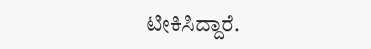ಟೀಕಿಸಿದ್ದಾರೆ.